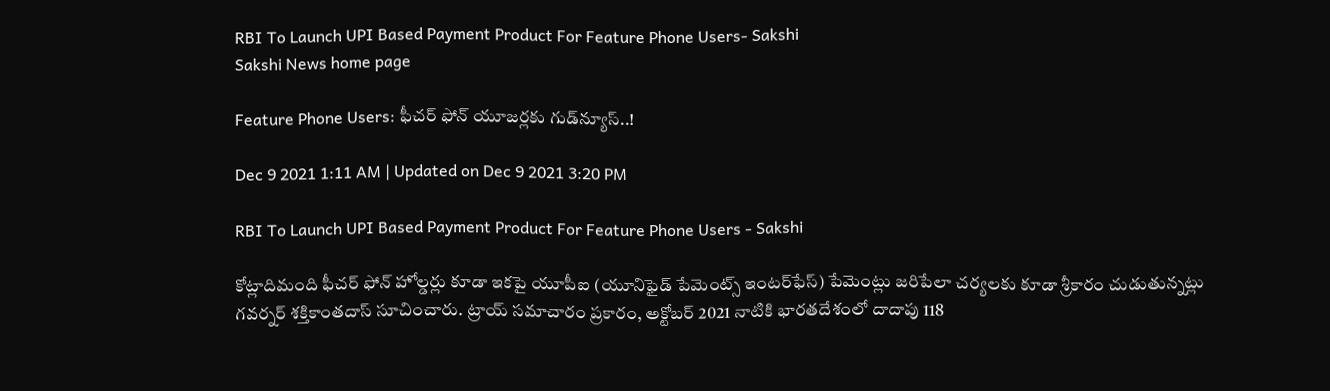RBI To Launch UPI Based Payment Product For Feature Phone Users- Sakshi
Sakshi News home page

Feature Phone Users: ఫీచర్‌ ఫోన్‌ యూజర్లకు గుడ్‌న్యూస్‌..!

Dec 9 2021 1:11 AM | Updated on Dec 9 2021 3:20 PM

RBI To Launch UPI Based Payment Product For Feature Phone Users - Sakshi

కోట్లాదిమంది ఫీచర్‌ ఫోన్‌ హోల్డర్లు కూడా ఇకపై యూపీఐ (యూనిఫైడ్‌ పేమెంట్స్‌ ఇంటర్‌ఫేస్‌) పేమెంట్లు జరిపేలా చర్యలకు కూడా శ్రీకారం చుడుతున్నట్లు గవర్నర్‌ శక్తికాంతదాస్‌ సూచించారు. ట్రాయ్‌ సమాచారం ప్రకారం, అక్టోబర్‌ 2021 నాటికి భారతదేశంలో దాదాపు 118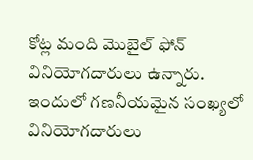కోట్ల మంది మొబైల్‌ ఫోన్‌ వినియోగదారులు ఉన్నారు. ఇందులో గణనీయమైన సంఖ్యలో వినియోగదారులు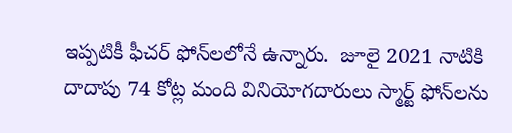ఇప్పటికీ ఫీచర్‌ ఫోన్‌లలోనే ఉన్నారు.  జూలై 2021 నాటికి దాదాపు 74 కోట్ల మంది వినియోగదారులు స్మార్ట్‌ ఫోన్‌లను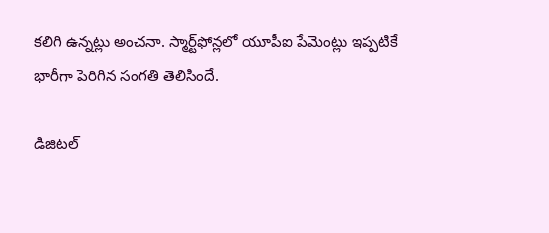కలిగి ఉన్నట్లు అంచనా. స్మార్ట్‌ఫోన్లలో యూపీఐ పేమెంట్లు ఇప్పటికే భారీగా పెరిగిన సంగతి తెలిసిందే.

డిజిటల్‌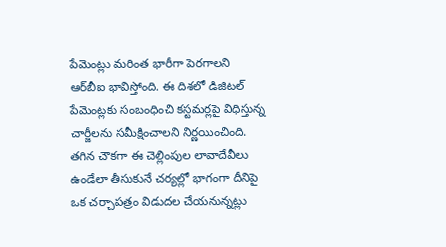పేమెంట్లు మరింత భారీగా పెరగాలని ఆర్‌బీఐ భావిస్తోంది. ఈ దిశలో డిజిటల్‌ పేమెంట్లకు సంబంధించి కస్టమర్లపై విధిస్తున్న చార్జీలను సమీక్షించాలని నిర్ణయించింది. తగిన చౌకగా ఈ చెల్లింపుల లావాదేవీలు ఉండేలా తీసుకునే చర్యల్లో భాగంగా దీనిపై ఒక చర్చాపత్రం విడుదల చేయనున్నట్లు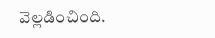వెల్లడించింది.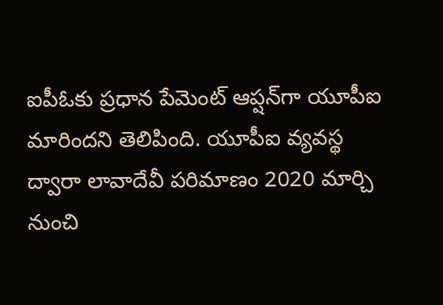ఐపీఓకు ప్రధాన పేమెంట్‌ ఆప్షన్‌గా యూపీఐ మారిందని తెలిపింది. యూపీఐ వ్యవస్థ ద్వారా లావాదేవీ పరిమాణం 2020 మార్చి నుంచి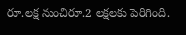రూ.లక్ష నుంచిరూ.2 లక్షలకు పెరిగింది.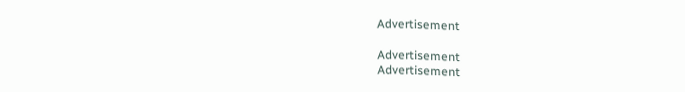Advertisement

Advertisement
Advertisement